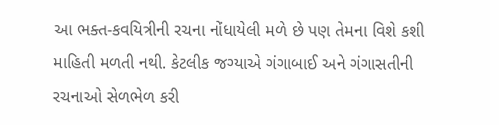આ ભક્ત-કવયિત્રીની રચના નોંધાયેલી મળે છે પણ તેમના વિશે કશી માહિતી મળતી નથી. કેટલીક જગ્યાએ ગંગાબાઈ અને ગંગાસતીની રચનાઓ સેળભેળ કરી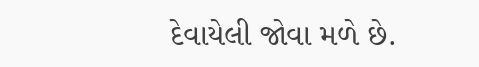દેવાયેલી જોવા મળે છે.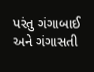પરંતુ ગંગાબાઈ અને ગંગાસતી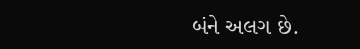બંને અલગ છે.